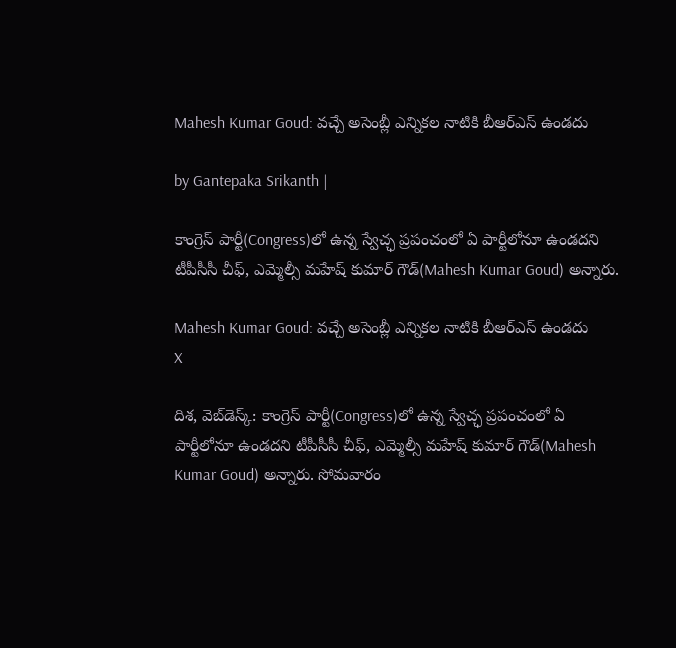Mahesh Kumar Goud: వచ్చే అసెంబ్లీ ఎన్నికల నాటికి బీఆర్ఎస్ ఉండదు

by Gantepaka Srikanth |

కాంగ్రెస్ పార్టీ(Congress)లో ఉన్న స్వేచ్ఛ ప్రపంచంలో ఏ పార్టీలోనూ ఉండదని టీపీసీసీ చీఫ్, ఎమ్మెల్సీ మహేష్ కుమార్ గౌడ్(Mahesh Kumar Goud) అన్నారు.

Mahesh Kumar Goud: వచ్చే అసెంబ్లీ ఎన్నికల నాటికి బీఆర్ఎస్ ఉండదు
X

దిశ, వెబ్‌డెస్క్: కాంగ్రెస్ పార్టీ(Congress)లో ఉన్న స్వేచ్ఛ ప్రపంచంలో ఏ పార్టీలోనూ ఉండదని టీపీసీసీ చీఫ్, ఎమ్మెల్సీ మహేష్ కుమార్ గౌడ్(Mahesh Kumar Goud) అన్నారు. సోమవారం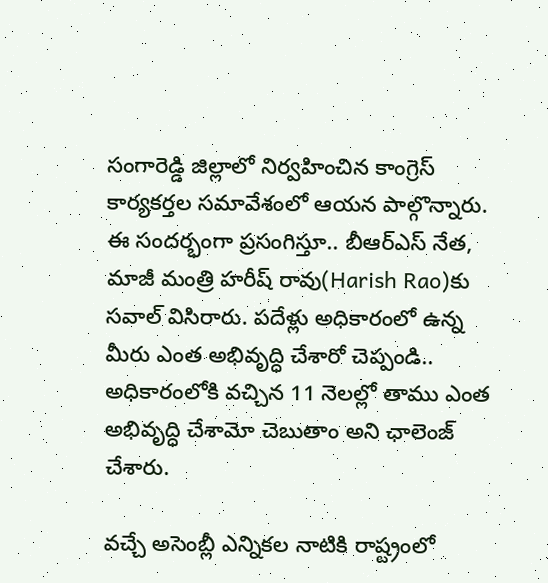సంగారెడ్డి జిల్లాలో నిర్వహించిన కాంగ్రెస్ కార్యకర్తల సమావేశంలో ఆయన పాల్గొన్నారు. ఈ సందర్భంగా ప్రసంగిస్తూ.. బీఆర్ఎస్ నేత, మాజీ మంత్రి హరీష్ రావు(Harish Rao)కు సవాల్ విసిరారు. పదేళ్లు అధికారంలో ఉన్న మీరు ఎంత అభివృద్ధి చేశారో చెప్పండి.. అధికారంలోకి వచ్చిన 11 నెలల్లో తాము ఎంత అభివృద్ధి చేశామో చెబుతాం అని ఛాలెంజ్ చేశారు.

వచ్చే అసెంబ్లీ ఎన్నికల నాటికి రాష్ట్రంలో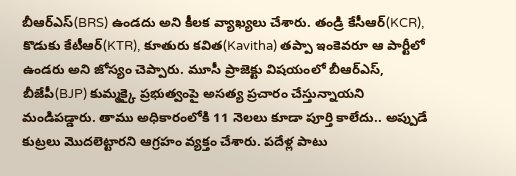బీఆర్ఎస్(BRS) ఉండదు అని కీలక వ్యాఖ్యలు చేశారు. తండ్రి కేసీఆర్(KCR), కొడుకు కేటీఆర్(KTR), కూతురు కవిత(Kavitha) తప్పా ఇంకెవరూ ఆ పార్టీలో ఉండరు అని జోస్యం చెప్పారు. మూసీ ప్రాజెక్టు విషయంలో బీఆర్ఎస్, బీజేపీ(BJP) కుమ్మక్కై ప్రభుత్వంపై అసత్య ప్రచారం చేస్తున్నాయని మండిపడ్డారు. తాము అధికారంలోకి 11 నెలలు కూడా పూర్తి కాలేదు.. అప్పుడే కుట్రలు మొదలెట్టారని ఆగ్రహం వ్యక్తం చేశారు. పదేళ్ల పాటు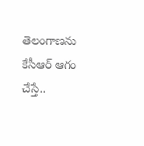తెలంగాణను కేసీఆర్‌ ఆగం చేస్తే..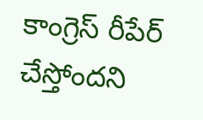కాంగ్రెస్ రీపేర్ చేస్తోందని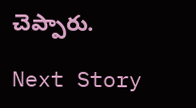చెప్పారు.

Next Story